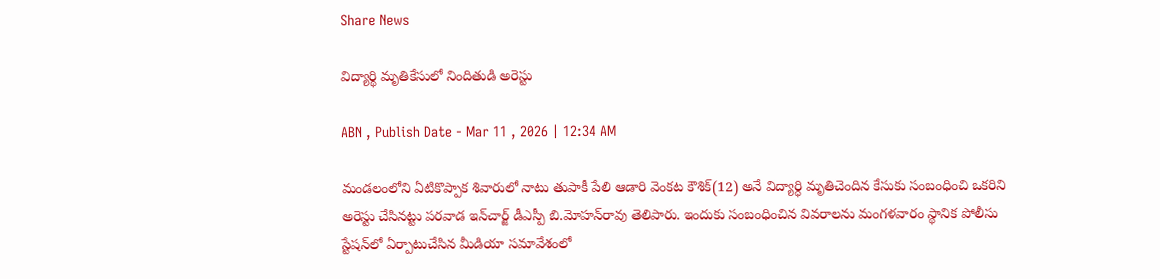Share News

విద్యార్థి మృతికేసులో నిందితుడి అరెస్టు

ABN , Publish Date - Mar 11 , 2026 | 12:34 AM

మండలంలోని ఏటికొప్పాక శివారులో నాటు తుపాకీ పేలి ఆడారి వెంకట కౌశిక్‌(12) అనే విద్యార్ధి మృతిచెందిన కేసుకు సంబంధించి ఒకరిని అరెస్టు చేసినట్టు పరవాడ ఇన్‌చార్జ్‌ డీఎస్పీ బి.మోహన్‌రావు తెలిపారు. ఇందుకు సంబంధించిన వివరాలను మంగళవారం స్థానిక పోలీసు స్టేషన్‌లో ఏర్పాటుచేసిన మీడియా సమావేశంలో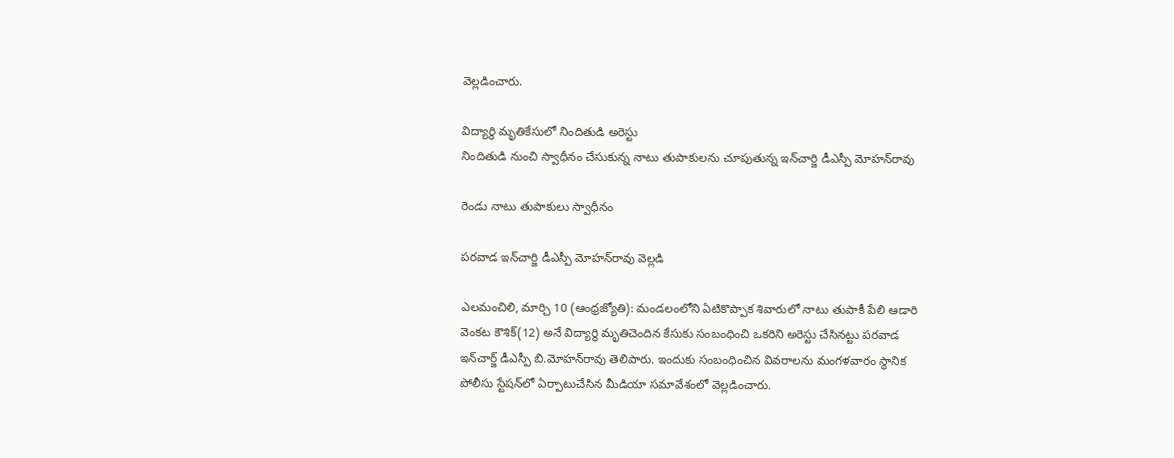వెల్లడించారు.

విద్యార్థి మృతికేసులో నిందితుడి అరెస్టు
నిందితుడి నుంచి స్వాధీనం చేసుకున్న నాటు తుపాకులను చూపుతున్న ఇన్‌చార్జి డీఎస్పీ మోహన్‌రావు

రెండు నాటు తుపాకులు స్వాధీనం

పరవాడ ఇన్‌చార్జి డీఎస్పీ మోహన్‌రావు వెల్లడి

ఎలమంచిలి, మార్చి 10 (ఆంధ్రజ్యోతి): మండలంలోని ఏటికొప్పాక శివారులో నాటు తుపాకీ పేలి ఆడారి వెంకట కౌశిక్‌(12) అనే విద్యార్ధి మృతిచెందిన కేసుకు సంబంధించి ఒకరిని అరెస్టు చేసినట్టు పరవాడ ఇన్‌చార్జ్‌ డీఎస్పీ బి.మోహన్‌రావు తెలిపారు. ఇందుకు సంబంధించిన వివరాలను మంగళవారం స్థానిక పోలీసు స్టేషన్‌లో ఏర్పాటుచేసిన మీడియా సమావేశంలో వెల్లడించారు.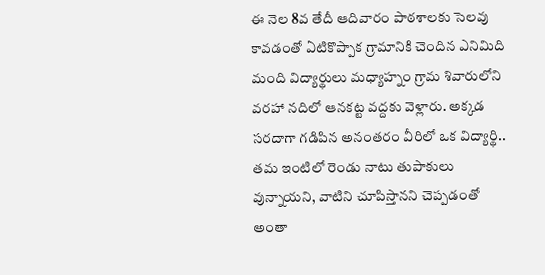ఈ నెల 8వ తేదీ ఆదివారం పాఠశాలకు సెలవు కావడంతో ఏటికొప్పాక గ్రామానికి చెందిన ఎనిమిది మంది విద్యార్థులు మధ్యాహ్నం గ్రామ శివారులోని వరహా నదిలో ఆనకట్ట వద్దకు వెళ్లారు. అక్కడ సరదాగా గడిపిన అనంతరం వీరిలో ఒక విద్యార్థి.. తమ ఇంటిలో రెండు నాటు తుపాకులు వున్నాయని, వాటిని చూపిస్తానని చెప్పడంతో అంతా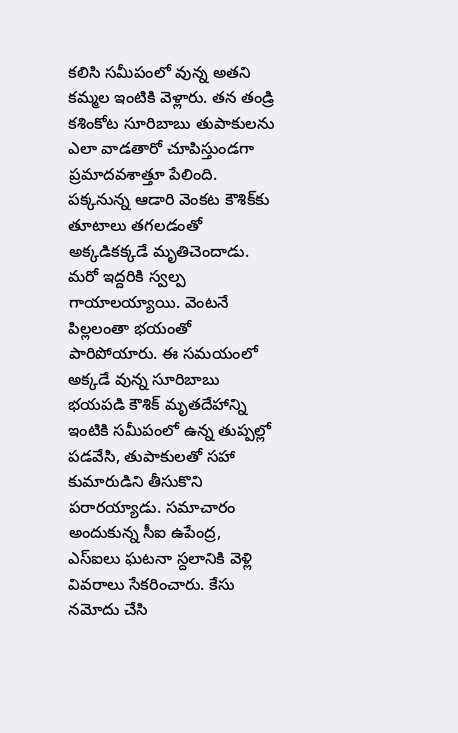కలిసి సమీపంలో వున్న అతని కమ్మల ఇంటికి వెళ్లారు. తన తండ్రి కశింకోట సూరిబాబు తుపాకులను ఎలా వాడతారో చూపిస్తుండగా ప్రమాదవశాత్తూ పేలింది. పక్కనున్న ఆడారి వెంకట కౌశిక్‌కు తూటాలు తగలడంతో అక్కడికక్కడే మృతిచెందాడు. మరో ఇద్దరికి స్వల్ప గాయాలయ్యాయి. వెంటనే పిల్లలంతా భయంతో పారిపోయారు. ఈ సమయంలో అక్కడే వున్న సూరిబాబు భయపడి కౌశిక్‌ మృతదేహాన్ని ఇంటికి సమీపంలో ఉన్న తుప్పల్లో పడవేసి, తుపాకులతో సహా కుమారుడిని తీసుకొని పరారయ్యాడు. సమాచారం అందుకున్న సీఐ ఉపేంద్ర, ఎస్‌ఐలు ఘటనా స్దలానికి వెళ్లి వివరాలు సేకరించారు. కేసు నమోదు చేసి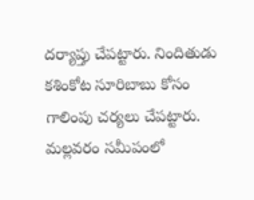దర్యాప్తు చేపట్టారు. నిందితుడు కశింకోట సూరిబాబు కోసం గాలింపు చర్యలు చేపట్టారు. మల్లవరం సమీపంలో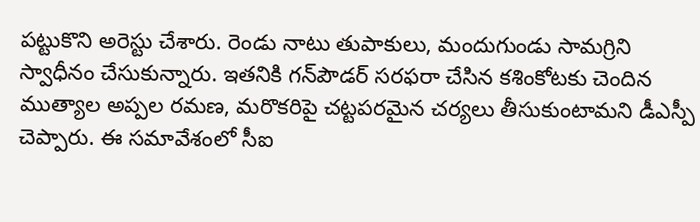పట్టుకొని అరెస్టు చేశారు. రెండు నాటు తుపాకులు, మందుగుండు సామగ్రిని స్వాధీనం చేసుకున్నారు. ఇతనికి గన్‌పౌడర్‌ సరఫరా చేసిన కశింకోటకు చెందిన ముత్యాల అప్పల రమణ, మరొకరిపై చట్టపరమైన చర్యలు తీసుకుంటామని డీఎస్పీ చెప్పారు. ఈ సమావేశంలో సీఐ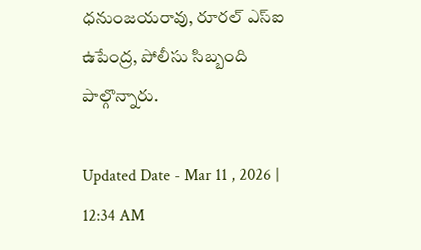ధనుంజయరావు, రూరల్‌ ఎస్‌ఐ ఉపేంద్ర, పోలీసు సిబ్బంది పాల్గొన్నారు.

Updated Date - Mar 11 , 2026 | 12:34 AM